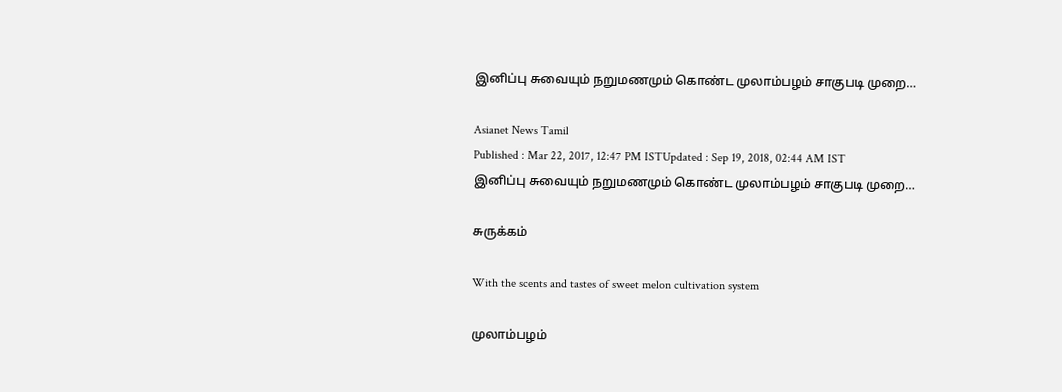இனிப்பு சுவையும் நறுமணமும் கொண்ட முலாம்பழம் சாகுபடி முறை…

Asianet News Tamil
Published : Mar 22, 2017, 12:47 PM ISTUpdated : Sep 19, 2018, 02:44 AM IST
இனிப்பு சுவையும் நறுமணமும் கொண்ட முலாம்பழம் சாகுபடி முறை…

சுருக்கம்

With the scents and tastes of sweet melon cultivation system

முலாம்பழம்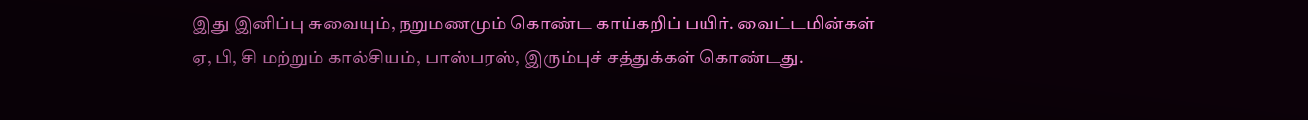இது இனிப்பு சுவையும், நறுமணமும் கொண்ட காய்கறிப் பயிர். வைட்டமின்கள் ஏ, பி, சி மற்றும் கால்சியம், பாஸ்பரஸ், இரும்புச் சத்துக்கள் கொண்டது.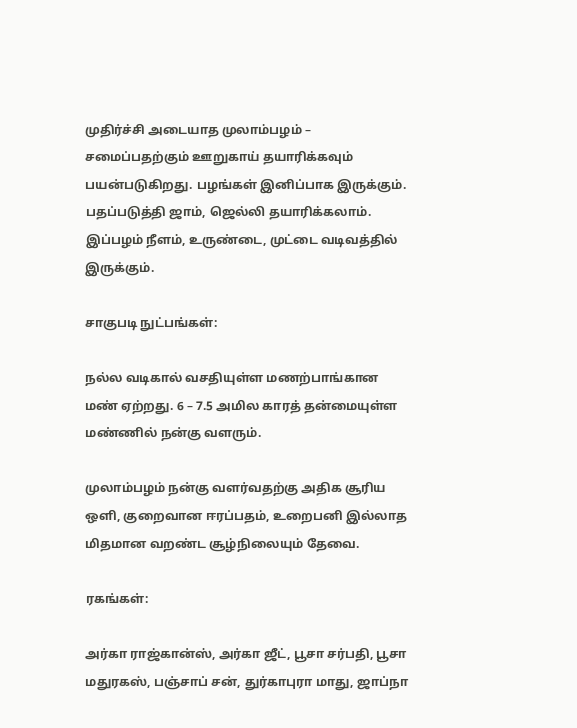முதிர்ச்சி அடையாத முலாம்பழம் – சமைப்பதற்கும் ஊறுகாய் தயாரிக்கவும் பயன்படுகிறது. பழங்கள் இனிப்பாக இருக்கும். பதப்படுத்தி ஜாம், ஜெல்லி தயாரிக்கலாம். இப்பழம் நீளம், உருண்டை, முட்டை வடிவத்தில் இருக்கும்.

சாகுபடி நுட்பங்கள்:

நல்ல வடிகால் வசதியுள்ள மணற்பாங்கான மண் ஏற்றது. 6 – 7.5 அமில காரத் தன்மையுள்ள மண்ணில் நன்கு வளரும்.

முலாம்பழம் நன்கு வளர்வதற்கு அதிக சூரிய ஒளி, குறைவான ஈரப்பதம், உறைபனி இல்லாத மிதமான வறண்ட சூழ்நிலையும் தேவை.

ரகங்கள்:

அர்கா ராஜ்கான்ஸ், அர்கா ஜீட், பூசா சர்பதி, பூசா மதுரகஸ், பஞ்சாப் சன், துர்காபுரா மாது, ஜாப்நா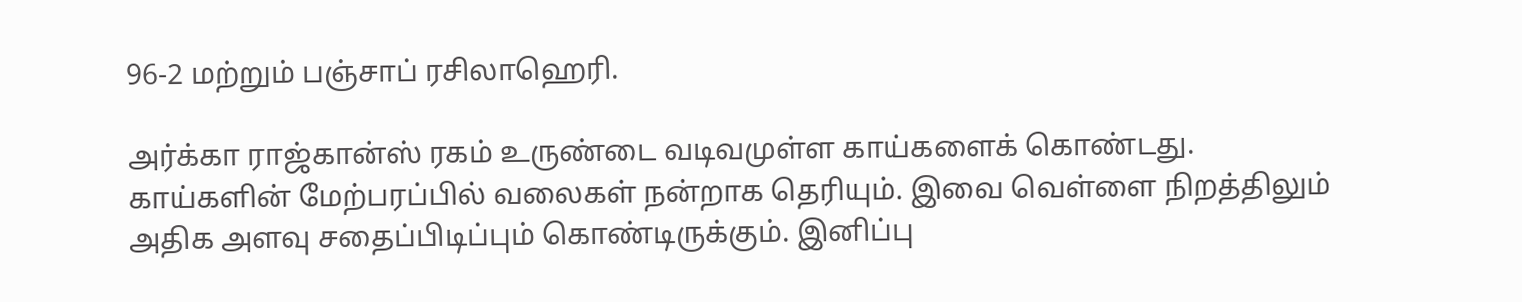96-2 மற்றும் பஞ்சாப் ரசிலாஹெரி.

அர்க்கா ராஜ்கான்ஸ் ரகம் உருண்டை வடிவமுள்ள காய்களைக் கொண்டது. காய்களின் மேற்பரப்பில் வலைகள் நன்றாக தெரியும். இவை வெள்ளை நிறத்திலும் அதிக அளவு சதைப்பிடிப்பும் கொண்டிருக்கும். இனிப்பு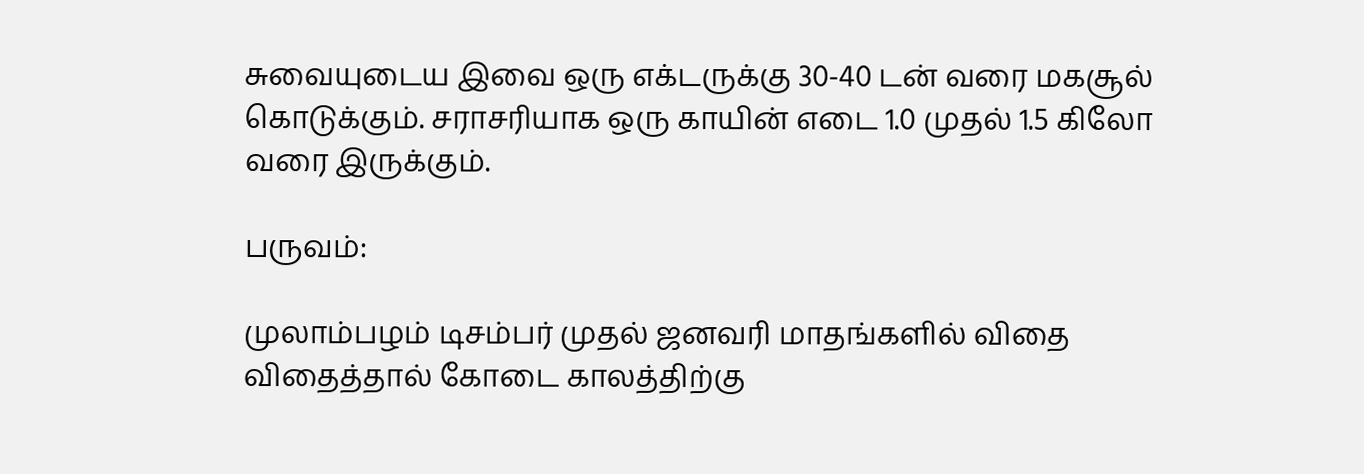சுவையுடைய இவை ஒரு எக்டருக்கு 30-40 டன் வரை மகசூல் கொடுக்கும். சராசரியாக ஒரு காயின் எடை 1.0 முதல் 1.5 கிலோ வரை இருக்கும்.

பருவம்:

முலாம்பழம் டிசம்பர் முதல் ஜனவரி மாதங்களில் விதை விதைத்தால் கோடை காலத்திற்கு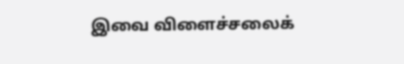இவை விளைச்சலைக்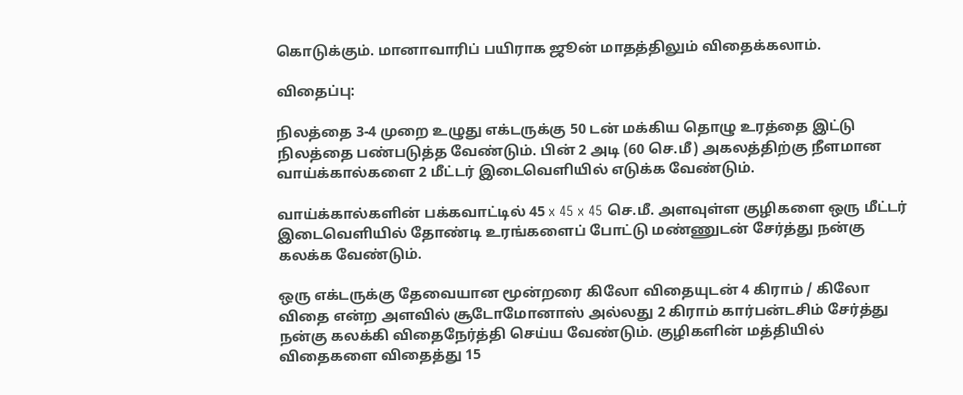கொடுக்கும். மானாவாரிப் பயிராக ஜூன் மாதத்திலும் விதைக்கலாம்.

விதைப்பு:

நிலத்தை 3-4 முறை உழுது எக்டருக்கு 50 டன் மக்கிய தொழு உரத்தை இட்டு நிலத்தை பண்படுத்த வேண்டும். பின் 2 அடி (60 செ.மீ) அகலத்திற்கு நீளமான வாய்க்கால்களை 2 மீட்டர் இடைவெளியில் எடுக்க வேண்டும்.

வாய்க்கால்களின் பக்கவாட்டில் 45 x 45 x 45 செ.மீ. அளவுள்ள குழிகளை ஒரு மீட்டர் இடைவெளியில் தோண்டி உரங்களைப் போட்டு மண்ணுடன் சேர்த்து நன்கு கலக்க வேண்டும்.

ஒரு எக்டருக்கு தேவையான மூன்றரை கிலோ விதையுடன் 4 கிராம் / கிலோ விதை என்ற அளவில் சூடோமோனாஸ் அல்லது 2 கிராம் கார்பன்டசிம் சேர்த்து நன்கு கலக்கி விதைநேர்த்தி செய்ய வேண்டும். குழிகளின் மத்தியில் விதைகளை விதைத்து 15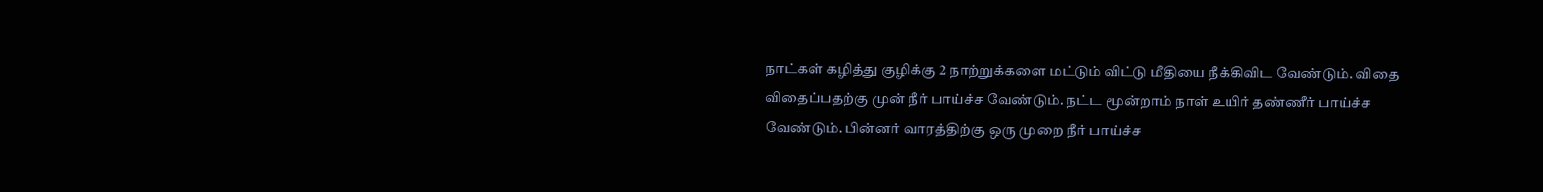நாட்கள் கழித்து குழிக்கு 2 நாற்றுக்களை மட்டும் விட்டு மீதியை நீக்கிவிட வேண்டும். விதை விதைப்பதற்கு முன் நீர் பாய்ச்ச வேண்டும். நட்ட மூன்றாம் நாள் உயிர் தண்ணீர் பாய்ச்ச வேண்டும். பின்னர் வாரத்திற்கு ஒரு முறை நீர் பாய்ச்ச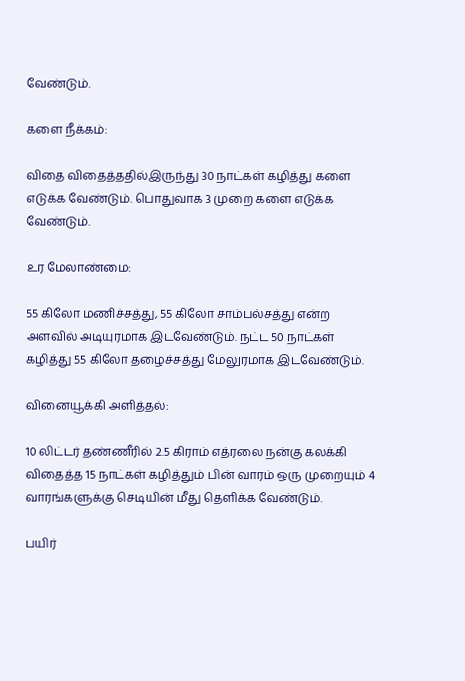வேண்டும்.

களை நீக்கம்:

விதை விதைத்ததில்இருந்து 30 நாட்கள் கழித்து களை எடுக்க வேண்டும். பொதுவாக 3 முறை களை எடுக்க வேண்டும்.

உர மேலாண்மை:

55 கிலோ மணிச்சத்து, 55 கிலோ சாம்பல்சத்து என்ற அளவில் அடியுரமாக இடவேண்டும். நட்ட 50 நாட்கள் கழித்து 55 கிலோ தழைச்சத்து மேலுரமாக இடவேண்டும்.

வினையூக்கி அளித்தல்:

10 லிட்டர் தண்ணீரில் 2.5 கிராம் எத்ரலை நன்கு கலக்கி விதைத்த 15 நாட்கள் கழித்தும் பின் வாரம் ஒரு முறையும் 4 வாரங்களுக்கு செடியின் மீது தெளிக்க வேண்டும்.

பயிர்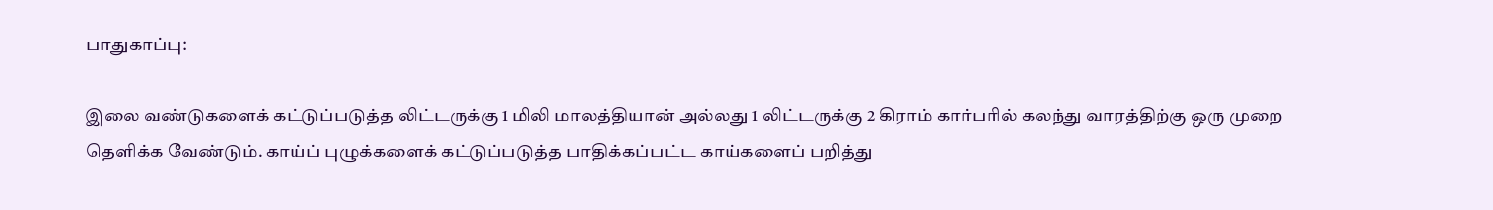பாதுகாப்பு:

இலை வண்டுகளைக் கட்டுப்படுத்த லிட்டருக்கு 1 மிலி மாலத்தியான் அல்லது 1 லிட்டருக்கு 2 கிராம் கார்பரில் கலந்து வாரத்திற்கு ஒரு முறை தெளிக்க வேண்டும். காய்ப் புழுக்களைக் கட்டுப்படுத்த பாதிக்கப்பட்ட காய்களைப் பறித்து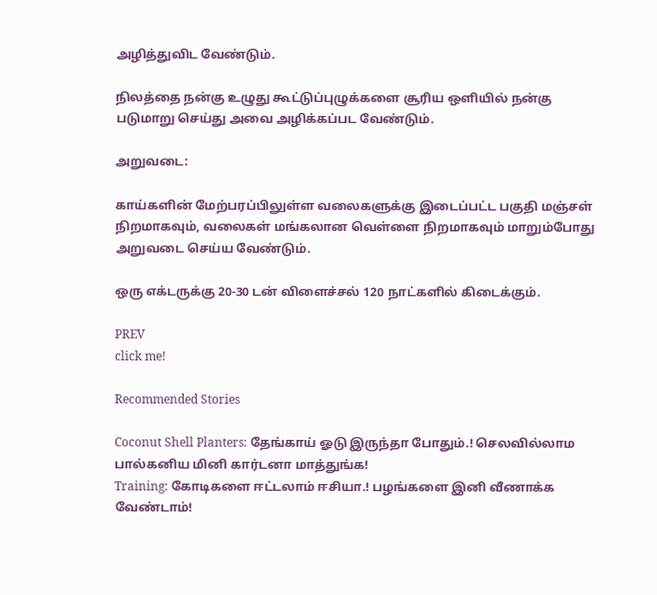அழித்துவிட வேண்டும்.

நிலத்தை நன்கு உழுது கூட்டுப்புழுக்களை சூரிய ஒளியில் நன்கு படுமாறு செய்து அவை அழிக்கப்பட வேண்டும்.

அறுவடை:

காய்களின் மேற்பரப்பிலுள்ள வலைகளுக்கு இடைப்பட்ட பகுதி மஞ்சள் நிறமாகவும், வலைகள் மங்கலான வெள்ளை நிறமாகவும் மாறும்போது அறுவடை செய்ய வேண்டும்.

ஒரு எக்டருக்கு 20-30 டன் விளைச்சல் 120 நாட்களில் கிடைக்கும்.

PREV
click me!

Recommended Stories

Coconut Shell Planters: தேங்காய் ஓடு இருந்தா போதும்.! செலவில்லாம பால்கனிய மினி கார்டனா மாத்துங்க!
Training: கோடிகளை ஈட்டலாம் ஈசியா.! பழங்களை இனி வீணாக்க வேண்டாம்!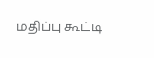மதிப்பு கூட்டி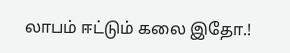லாபம் ஈட்டும் கலை இதோ.!